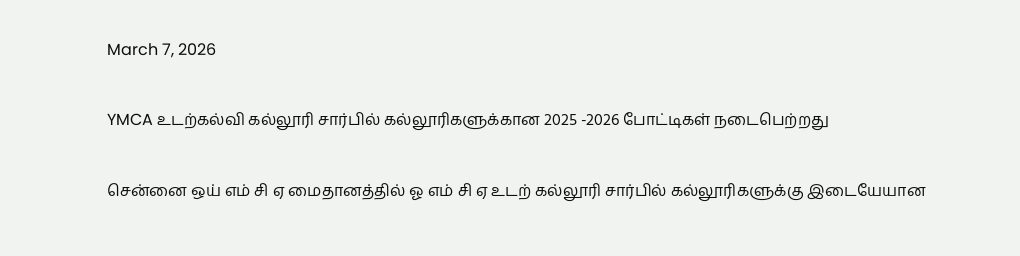March 7, 2026

YMCA உடற்கல்வி கல்லூரி சார்பில் கல்லூரிகளுக்கான 2025 -2026 போட்டிகள் நடைபெற்றது

சென்னை ஒய் எம் சி ஏ மைதானத்தில் ஓ எம் சி ஏ உடற் கல்லூரி சார்பில் கல்லூரிகளுக்கு இடையேயான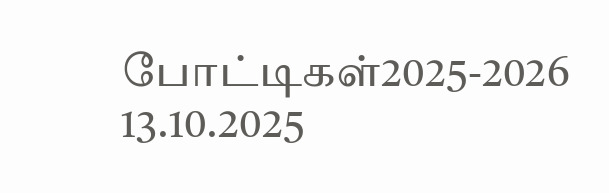போட்டிகள்2025-2026 13.10.2025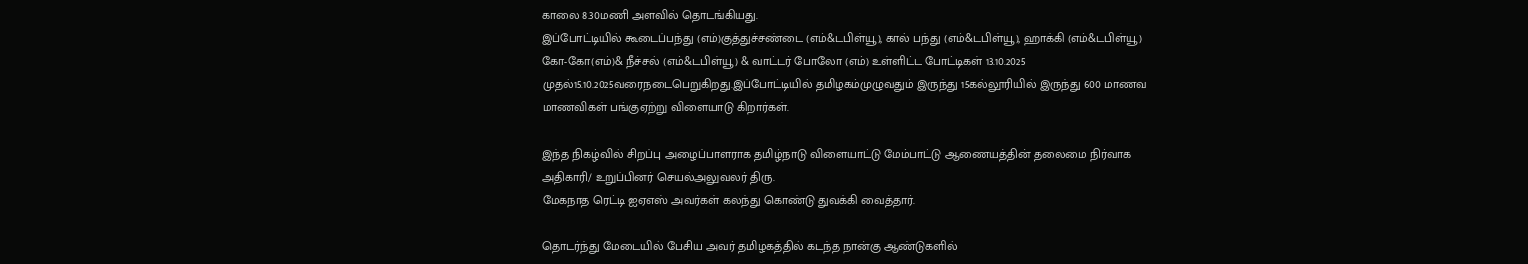காலை 8.30மணி அளவில் தொடங்கியது.
இப்போட்டியில் கூடைப்பந்து (எம்)குத்துச்சண்டை (எம்&டபிள்யூ), கால் பந்து (எம்&டபிள்யூ), ஹாக்கி (எம்&டபிள்யூ) கோ-கோ(எம்)& நீச்சல் (எம்&டபிள்யூ) & வாட்டர் போலோ (எம்) உள்ளிட்ட போட்டிகள் 13.10.2025 முதல்15.10.2025வரைநடைபெறுகிறது.இப்போட்டியில் தமிழகம்முழுவதும் இருந்து 15கல்லூரியில் இருந்து 600 மாணவ மாணவிகள் பங்குஏற்று விளையாடு கிறார்கள்.

இந்த நிகழ்வில் சிறப்பு அழைப்பாளராக தமிழ்நாடு விளையாட்டு மேம்பாட்டு ஆணையத்தின் தலைமை நிர்வாக அதிகாரி/ உறுப்பினர் செயல்அலுவலர் திரு.
மேகநாத ரெட்டி ஐஏஎஸ் அவர்கள் கலந்து கொண்டு துவக்கி வைத்தார்.

தொடர்ந்து மேடையில் பேசிய அவர் தமிழகத்தில் கடந்த நான்கு ஆண்டுகளில்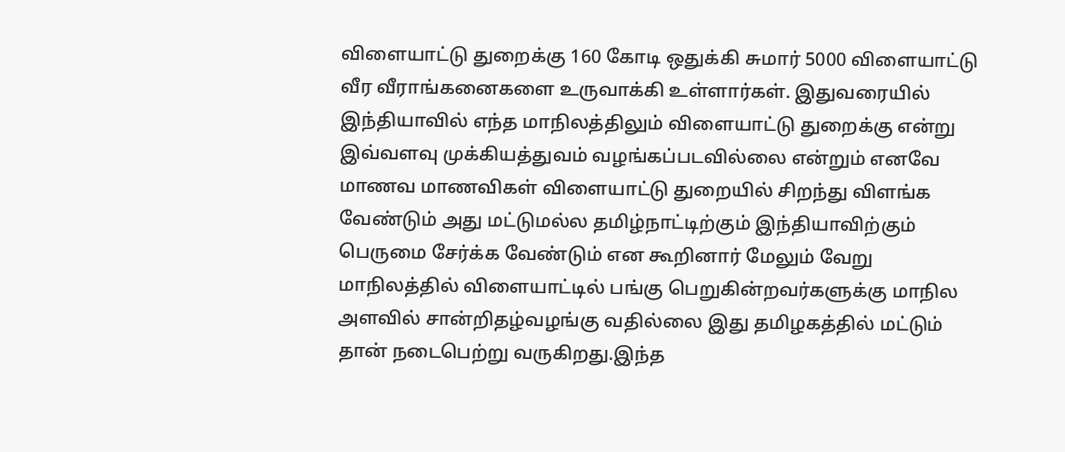விளையாட்டு துறைக்கு 160 கோடி ஒதுக்கி சுமார் 5000 விளையாட்டு வீர வீராங்கனைகளை உருவாக்கி உள்ளார்கள். இதுவரையில் இந்தியாவில் எந்த மாநிலத்திலும் விளையாட்டு துறைக்கு என்று இவ்வளவு முக்கியத்துவம் வழங்கப்படவில்லை என்றும் எனவே மாணவ மாணவிகள் விளையாட்டு துறையில் சிறந்து விளங்க வேண்டும் அது மட்டுமல்ல தமிழ்நாட்டிற்கும் இந்தியாவிற்கும் பெருமை சேர்க்க வேண்டும் என கூறினார் மேலும் வேறு மாநிலத்தில் விளையாட்டில் பங்கு பெறுகின்றவர்களுக்கு மாநில அளவில் சான்றிதழ்வழங்கு வதில்லை இது தமிழகத்தில் மட்டும் தான் நடைபெற்று வருகிறது.இந்த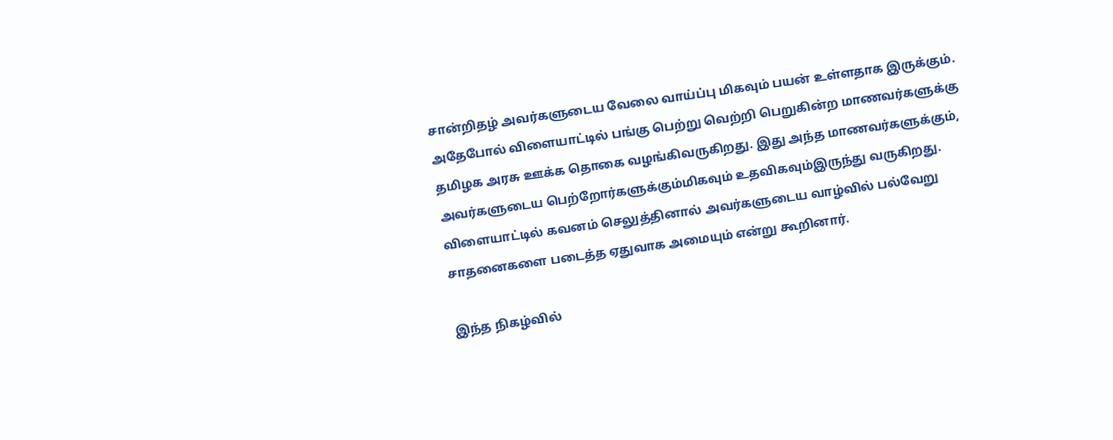சான்றிதழ் அவர்களுடைய வேலை வாய்ப்பு மிகவும் பயன் உள்ளதாக இருக்கும். அதேபோல் விளையாட்டில் பங்கு பெற்று வெற்றி பெறுகின்ற மாணவர்களுக்கு தமிழக அரசு ஊக்க தொகை வழங்கிவருகிறது. இது அந்த மாணவர்களுக்கும், அவர்களுடைய பெற்றோர்களுக்கும்மிகவும் உதவிகவும்இருந்து வருகிறது. விளையாட்டில் கவனம் செலுத்தினால் அவர்களுடைய வாழ்வில் பல்வேறு சாதனைகளை படைத்த ஏதுவாக அமையும் என்று கூறினார்.

இந்த நிகழ்வில்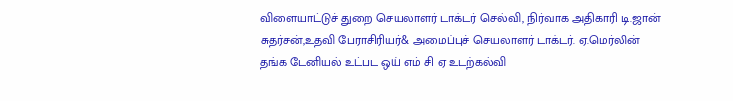விளையாட்டுச் துறை செயலாளர் டாக்டர் செல்வி, நிர்வாக அதிகாரி டி.ஜான் சுதர்சன்,உதவி பேராசிரியர்& அமைப்புச் செயலாளர் டாக்டர். ஏ.மெர்லின் தங்க டேனியல் உட்பட ஒய் எம் சி ஏ உடற்கல்வி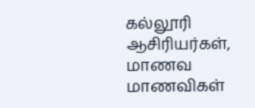கல்லூரி ஆசிரியர்கள், மாணவ மாணவிகள்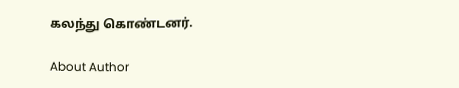கலந்து கொண்டனர்.

About Author